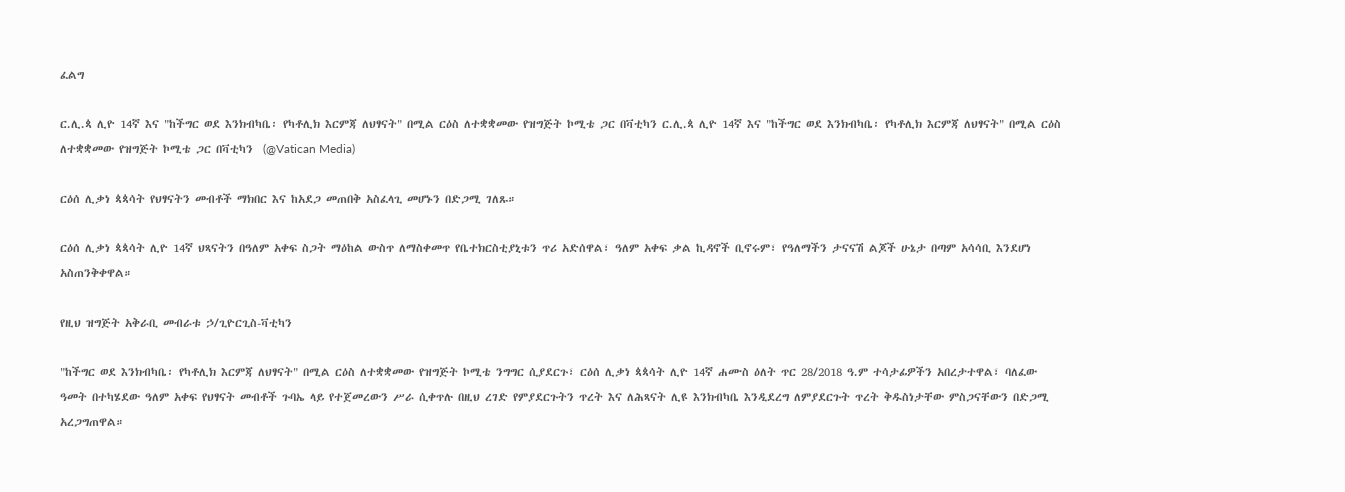ፈልግ

ር.ሊ.ጳ ሊዮ 14ኛ እና "ከችግር ወደ እንክብካቤ፡ የካቶሊክ እርምጃ ለህፃናት" በሚል ርዕስ ለተቋቋመው የዝግጅት ኮሚቴ ጋር በቫቲካን ር.ሊ.ጳ ሊዮ 14ኛ እና "ከችግር ወደ እንክብካቤ፡ የካቶሊክ እርምጃ ለህፃናት" በሚል ርዕስ ለተቋቋመው የዝግጅት ኮሚቴ ጋር በቫቲካን  (@Vatican Media)

ርዕሰ ሊቃነ ጳጳሳት የህፃናትን መብቶች ማክበር እና ከአደጋ መጠበቅ አስፈላጊ መሆኑን በድጋሚ ገለጹ።

ርዕሰ ሊቃነ ጳጳሳት ሊዮ 14ኛ ህጻናትን በዓለም አቀፍ ስጋት ማዕከል ውስጥ ለማስቀመጥ የቤተክርስቲያኒቱን ጥሪ አድሰዋል፣ ዓለም አቀፍ ቃል ኪዳኖች ቢኖሩም፣ የዓለማችን ታናናሽ ልጆች ሁኔታ በጣም አሳሳቢ እንደሆነ አስጠንቅቀዋል።

የዚህ ዝግጅት አቅራቢ መብራቱ ኃ/ጊዮርጊስ-ቫቲካን

"ከችግር ወደ እንክብካቤ፡ የካቶሊክ እርምጃ ለህፃናት" በሚል ርዕስ ለተቋቋመው የዝግጅት ኮሚቴ ንግግር ሲያደርጉ፣ ርዕሰ ሊቃነ ጳጳሳት ሊዮ 14ኛ ሐሙስ ዕለት ጥር 28/2018 ዓ.ም ተሳታፊዎችን አበረታተዋል፣ ባለፈው ዓመት በተካሄደው ዓለም አቀፍ የህፃናት መብቶች ጉባኤ ላይ የተጀመረውን ሥራ ሲቀጥሉ በዚህ ረገድ የምያደርጉትን ጥረት እና ለሕጻናት ሊዩ እንክብካቤ እንዲደረግ ለምያደርጉት ጥረት ቅዱስነታቸው ምስጋናቸውን በድጋሚ አረጋግጠዋል።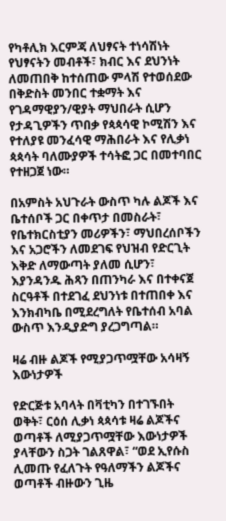የካቶሊክ እርምጃ ለህፃናት ተነሳሽነት የህፃናትን መብቶች፣ ክብር እና ደህንነት ለመጠበቅ ከተሰጠው ምላሽ የተወሰደው በቅድስት መንበር ተቋማት እና የገዳማዊያን/ዊያት ማህበራት ሲሆን የታዳጊዎችን ጥበቃ የጳጳሳዊ ኮሚሽን እና የተለያዩ መንፈሳዊ ማሕበራት እና የሊቃነ ጳጳሳት ባለሙያዎች ተሳትፎ ጋር በመተባበር የተዘጋጀ ነው።

በአምስት አህጉራት ውስጥ ካሉ ልጆች እና ቤተሰቦች ጋር በቀጥታ በመስራት፣ የቤተክርስቲያን መሪዎችን፣ ማህበረሰቦችን እና አጋሮችን ለመደገፍ የህዝብ የድርጊት እቅድ ለማውጣት ያለመ ሲሆን፣ እያንዳንዱ ሕጻን በጠንካራ እና በተቀናጀ ስርዓቶች በተደገፈ ደህንነቱ በተጠበቀ እና እንክብካቤ በሚደረግለት የቤተሰብ አባል  ውስጥ እንዲያድግ ያረጋግጣል።

ዛሬ ብዙ ልጆች የሚያጋጥሟቸው አሳዛኝ እውነታዎች

የድርጅቱ አባላት በቫቲካን በተገኙበት ወቅት፣ ርዕሰ ሊቃነ ጳጳሳቱ ዛሬ ልጆችና ወጣቶች ለሚያጋጥሟቸው እውነታዎች ያላቸውን ስጋት ገልጸዋል፣ “ወደ ኢየሱስ ሊመጡ የፈለጉት የዓለማችን ልጆችና ወጣቶች ብዙውን ጊዜ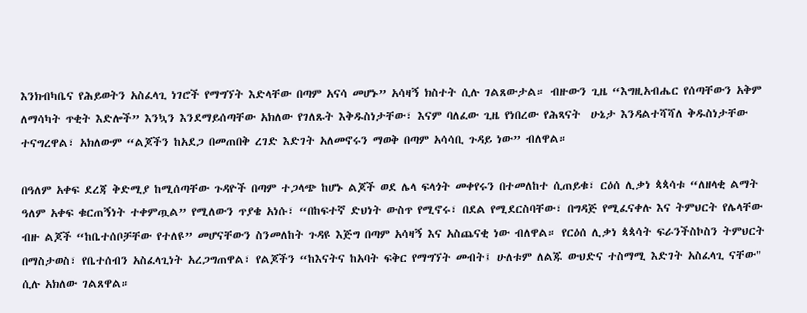እንክብካቤና የሕይወትን አስፈላጊ ነገሮች የማግኘት እድላቸው በጣም አናሳ መሆኑ” አሳዛኝ ክስተት ሲሉ ገልጸውታል። ብዙውን ጊዜ “እግዚአብሔር የሰጣቸውን አቅም ለማሳካት ጥቂት እድሎች” እንኳን እንደማይሰጣቸው አክለው የገለጹት እቅዱስነታቸው፣ እናም ባለፈው ጊዜ የነበረው የሕጻናት  ሁኔታ እንዳልተሻሻለ ቅዱስነታቸው ተናግረዋል፣ አክለውም “ልጆችን ከአደጋ በመጠበቅ ረገድ እድገት አለመኖሩን ማወቅ በጣም አሳሳቢ ጉዳይ ነው” ብለዋል።

በዓለም አቀፍ ደረጃ ቅድሚያ ከሚሰጣቸው ጉዳዮች በጣም ተጋላጭ ከሆኑ ልጆች ወደ ሌላ ፍላጎት መቀየሩን በተመለከተ ሲጠይቁ፣ ርዕሰ ሊቃነ ጳጳሳቱ “ለዘላቂ ልማት ዓለም አቀፍ ቁርጠኝነት ተቀምጧል” የሚለውን ጥያቄ አነሱ፣ “በከፍተኛ ድህነት ውስጥ የሚኖሩ፣ በደል የሚደርስባቸው፣ በግዳጅ የሚፈናቀሉ እና ትምህርት የሌላቸው ብዙ ልጆች “ከቤተሰቦቻቸው የተለዩ” መሆናቸውን ስንመለከት ጉዳዩ እጅግ በጣም አሳዛኝ እና አስጨናቂ ነው ብለዋል። የርዕሰ ሊቃነ ጳጳሳት ፍራንችስኮስን ትምህርት በማስታወስ፣ የቤተሰብን አስፈላጊነት አረጋግጠዋል፣ የልጆችን “ከእናትና ከአባት ፍቅር የማግኘት መብት፤ ሁለቱም ለልጁ ውህድና ተስማሚ እድገት አስፈላጊ ናቸው" ሲሉ አክለው ገልጸዋል።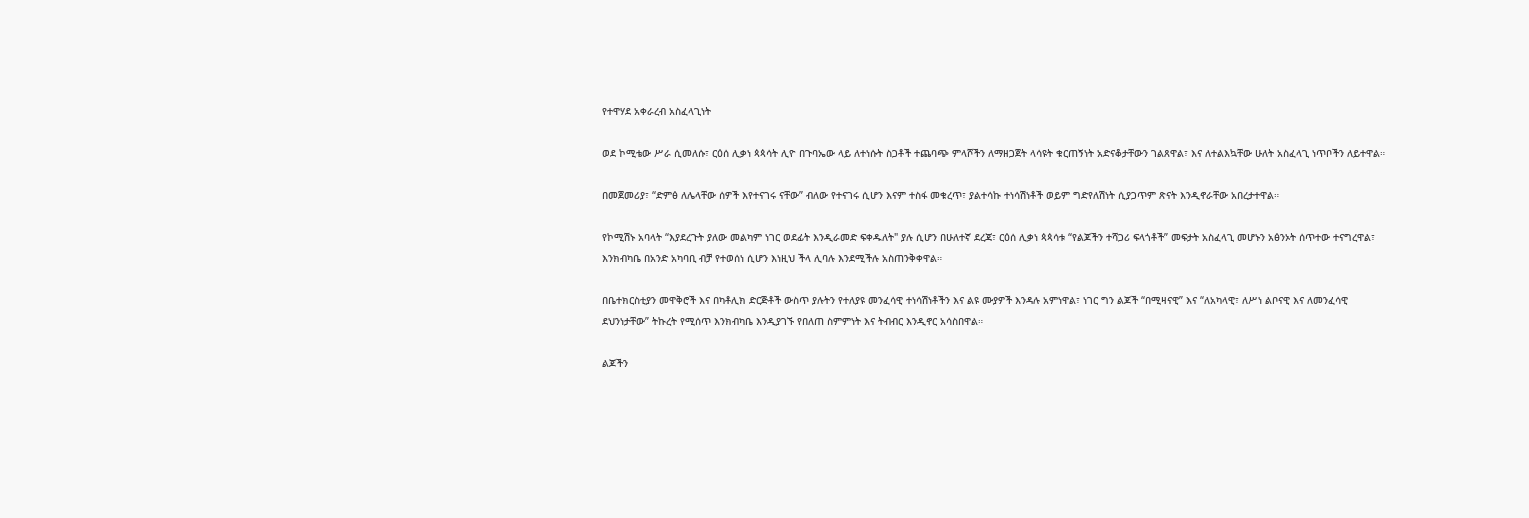የተዋሃደ አቀራረብ አስፈላጊነት

ወደ ኮሚቴው ሥራ ሲመለሱ፣ ርዕሰ ሊቃነ ጳጳሳት ሊዮ በጉባኤው ላይ ለተነሱት ስጋቶች ተጨባጭ ምላሾችን ለማዘጋጀት ላሳዩት ቁርጠኝነት አድናቆታቸውን ገልጸዋል፣ እና ለተልእኳቸው ሁለት አስፈላጊ ነጥቦችን ለይተዋል።

በመጀመሪያ፣ “ድምፅ ለሌላቸው ሰዎች እየተናገሩ ናቸው” ብለው የተናገሩ ሲሆን እናም ተስፋ መቁረጥ፣ ያልተሳኩ ተነሳሽነቶች ወይም ግድየለሽነት ሲያጋጥም ጽናት እንዲኖራቸው አበረታተዋል።

የኮሚሽኑ አባላት “እያደረጉት ያለው መልካም ነገር ወደፊት እንዲራመድ ፍቀዱለት" ያሉ ሲሆን በሁለተኛ ደረጃ፣ ርዕሰ ሊቃነ ጳጳሳቱ “የልጆችን ተሻጋሪ ፍላጎቶች” መፍታት አስፈላጊ መሆኑን አፅንኦት ሰጥተው ተናግረዋል፣ እንክብካቤ በአንድ አካባቢ ብቻ የተወሰነ ሲሆን እነዚህ ችላ ሊባሉ እንደሚችሉ አስጠንቅቀዋል።

በቤተክርስቲያን መዋቅሮች እና በካቶሊክ ድርጅቶች ውስጥ ያሉትን የተለያዩ መንፈሳዊ ተነሳሽነቶችን እና ልዩ ሙያዎች እንዳሉ አምነዋል፣ ነገር ግን ልጆች “በሚዛናዊ” እና “ለአካላዊ፣ ለሥነ ልቦናዊ እና ለመንፈሳዊ ደህንነታቸው” ትኩረት የሚሰጥ እንክብካቤ እንዲያገኙ የበለጠ ስምምነት እና ትብብር እንዲኖር አሳስበዋል።

ልጆችን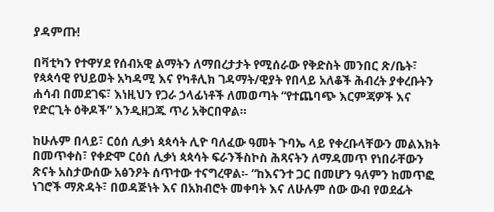ያዳምጡ!

በቫቲካን የተዋሃደ የሰብአዊ ልማትን ለማበረታታት የሚሰራው የቅድስት መንበር ጽ/ቤት፣ የጳጳሳዊ የህይወት አካዳሚ እና የካቶሊክ ገዳማት/ዊያት የበላይ አለቆች ሕብረት ያቀረቡትን ሐሳብ በመደገፍ፣ እነዚህን የጋራ ኃላፊነቶች ለመወጣት “የተጨባጭ እርምጃዎች እና የድርጊት ዕቅዶች” እንዲዘጋጁ ጥሪ አቅርበዋል።

ከሁሉም በላይ፣ ርዕሰ ሊቃነ ጳጳሳት ሊዮ ባለፈው ዓመት ጉባኤ ላይ የቀረቡላቸውን መልእክት በመጥቀስ፣ የቀድሞ ርዕሰ ሊቃነ ጳጳሳት ፍራንችስኮስ ሕጻናትን ለማዳመጥ የነበራቸውን ጽናት አስታውሰው አፅንዖት ሰጥተው ተናግረዋል፡- “ከእናንተ ጋር በመሆን ዓለምን ከመጥፎ ነገሮች ማጽዳት፣ በወዳጅነት እና በአክብሮት መቀባት እና ለሁሉም ሰው ውብ የወደፊት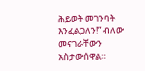ሕይወት መገንባት እንፈልጋለን!” ብለው መናገራቸውን አስታውሰዋል።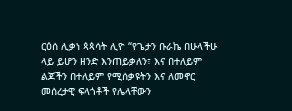ርዕሰ ሊቃነ ጳጳሳት ሊዮ “የጌታን ቡራኬ በሁላችሁ ላይ ይሆን ዘንድ እንጠይቃለን፣ እና በተለይም ልጆችን በተለይም የሚሰቃዩትን እና ለመኖር መሰረታዊ ፍላጎቶች የሌላቸውን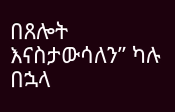በጸሎት እናስታውሳለን” ካሉ በኋላ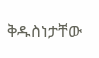ቅዱስነታቸው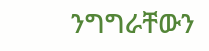ንግግራቸውን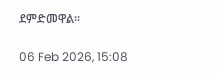ደምድመዋል።

06 Feb 2026, 15:08